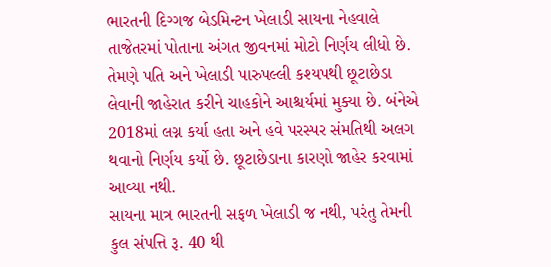ભારતની દિગ્ગજ બેડમિન્ટન ખેલાડી સાયના નેહવાલે તાજેતરમાં પોતાના અંગત જીવનમાં મોટો નિર્ણય લીધો છે. તેમણે પતિ અને ખેલાડી પારુપલ્લી કશ્યપથી છૂટાછેડા લેવાની જાહેરાત કરીને ચાહકોને આશ્ચર્યમાં મુક્યા છે. બંનેએ 2018માં લગ્ન કર્યા હતા અને હવે પરસ્પર સંમતિથી અલગ થવાનો નિર્ણય કર્યો છે. છૂટાછેડાના કારણો જાહેર કરવામાં આવ્યા નથી.
સાયના માત્ર ભારતની સફળ ખેલાડી જ નથી, પરંતુ તેમની કુલ સંપત્તિ રૂ. 40 થી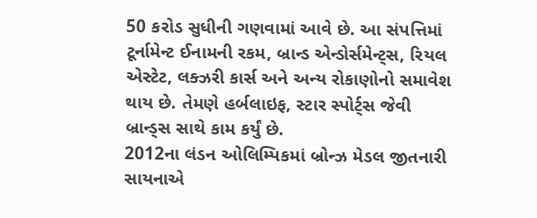50 કરોડ સુધીની ગણવામાં આવે છે. આ સંપત્તિમાં ટૂર્નામેન્ટ ઈનામની રકમ, બ્રાન્ડ એન્ડોર્સમેન્ટ્સ, રિયલ એસ્ટેટ, લક્ઝરી કાર્સ અને અન્ય રોકાણોનો સમાવેશ થાય છે. તેમણે હર્બલાઇફ, સ્ટાર સ્પોર્ટ્સ જેવી બ્રાન્ડ્સ સાથે કામ કર્યું છે.
2012ના લંડન ઓલિમ્પિકમાં બ્રોન્ઝ મેડલ જીતનારી સાયનાએ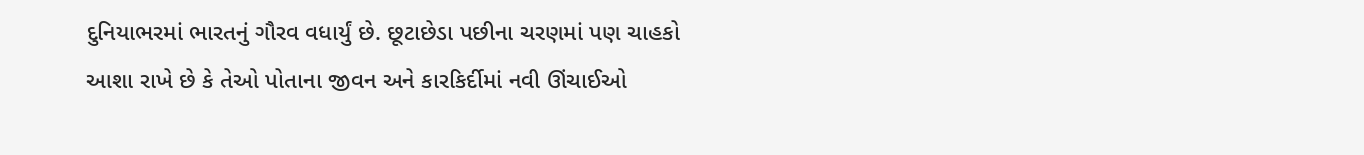દુનિયાભરમાં ભારતનું ગૌરવ વધાર્યું છે. છૂટાછેડા પછીના ચરણમાં પણ ચાહકો આશા રાખે છે કે તેઓ પોતાના જીવન અને કારકિર્દીમાં નવી ઊંચાઈઓ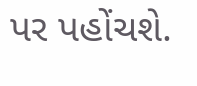પર પહોંચશે.